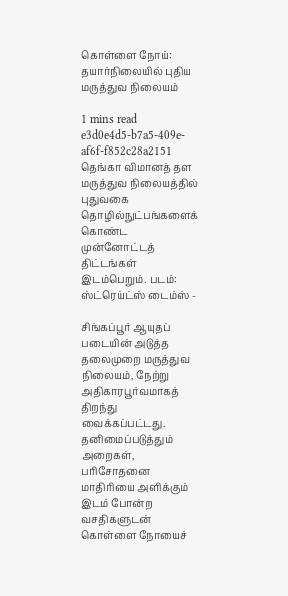கொள்ளை நோய்: தயார்நிலையில் புதிய மருத்துவ நிலையம்

1 mins read
e3d0e4d5-b7a5-409e-af6f-f852c28a2151
தெங்கா விமானத் தள மருத்துவ நிலையத்தில் புதுவகை தொழில்நுட்பங்களைக் கொண்ட முன்னோட்டத் திட்டங்கள் இடம்பெறும். படம்: ஸ்ட்ரெய்ட்ஸ் டைம்ஸ் -

சிங்கப்பூர் ஆயுதப் படையின் அடுத்த தலைமுறை மருத்துவ நிலையம், நேற்று அதிகாரபூர்வமாகத் திறந்து வைக்கப்பட்டது. தனிமைப்படுத்தும் அறைகள், பரிசோதனை மாதிரியை அளிக்கும் இடம் போன்ற வசதிகளுடன் கொள்ளை நோயைச்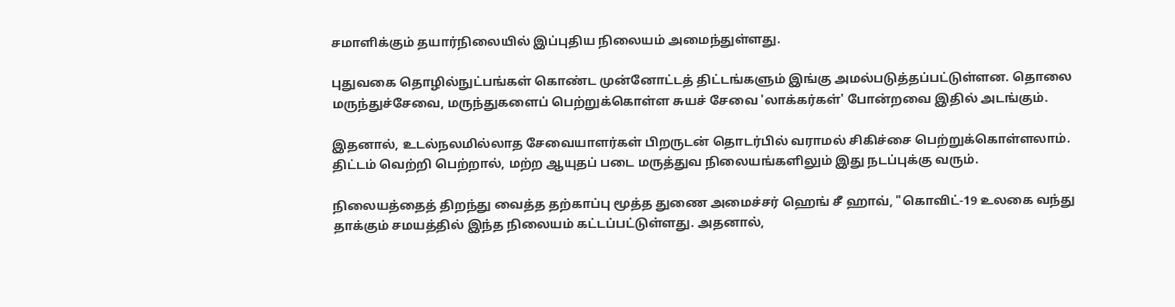சமாளிக்கும் தயார்நிலையில் இப்புதிய நிலையம் அமைந்துள்ளது.

புதுவகை தொழில்நுட்பங்கள் கொண்ட முன்னோட்டத் திட்டங்களும் இங்கு அமல்படுத்தப்பட்டுள்ளன. தொலை மருந்துச்சேவை, மருந்துகளைப் பெற்றுக்கொள்ள சுயச் சேவை 'லாக்கர்கள்' போன்றவை இதில் அடங்கும்.

இதனால், உடல்நலமில்லாத சேவையாளர்கள் பிறருடன் தொடர்பில் வராமல் சிகிச்சை பெற்றுக்கொள்ளலாம். திட்டம் வெற்றி பெற்றால், மற்ற ஆயுதப் படை மருத்துவ நிலையங்களிலும் இது நடப்புக்கு வரும்.

நிலையத்தைத் திறந்து வைத்த தற்காப்பு மூத்த துணை அமைச்சர் ஹெங் சீ ஹாவ், "கொவிட்-19 உலகை வந்து தாக்கும் சமயத்தில் இந்த நிலையம் கட்டப்பட்டுள்ளது. அதனால்,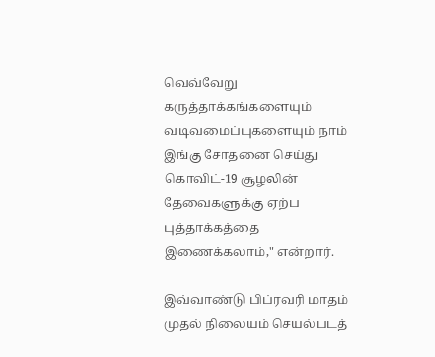வெவ்வேறு கருத்தாக்கங்களையும் வடிவமைப்புகளையும் நாம் இங்கு சோதனை செய்து கொவிட்-19 சூழலின் தேவைகளுக்கு ஏற்ப புத்தாக்கத்தை இணைக்கலாம்," என்றார்.

இவ்வாண்டு பிப்ரவரி மாதம் முதல் நிலையம் செயல்படத்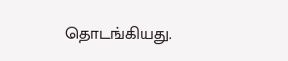தொடங்கியது.